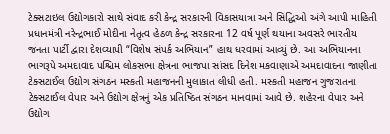ટેક્સટાઇલ ઉદ્યોગકારો સાથે સંવાદ કરી કેન્દ્ર સરકારની વિકાસયાત્રા અને સિદ્ધિઓ અંગે આપી માહિતી
પ્રધાનમંત્રી નરેન્દ્રભાઈ મોદીના નેતૃત્વ હેઠળ કેન્દ્ર સરકારના 12 વર્ષ પૂર્ણ થયાના અવસરે ભારતીય જનતા પાર્ટી દ્વારા દેશવ્યાપી “વિશેષ સંપર્ક અભિયાન” હાથ ધરવામાં આવ્યું છે. આ અભિયાનના ભાગરૂપે અમદાવાદ પશ્ચિમ લોકસભા ક્ષેત્રના ભાજપા સાંસદ દિનેશ મકવાણાએ અમદાવાદના જાણીતા ટેક્સટાઈલ ઉદ્યોગ સંગઠન મસ્કતી મહાજનની મુલાકાત લીધી હતી. મસ્કતી મહાજન ગુજરાતના ટેક્સટાઈલ વેપાર અને ઉદ્યોગ ક્ષેત્રનું એક પ્રતિષ્ઠિત સંગઠન માનવામાં આવે છે. શહેરના વેપાર અને ઉદ્યોગ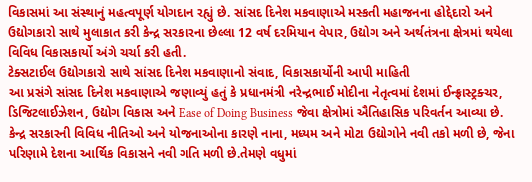વિકાસમાં આ સંસ્થાનું મહત્વપૂર્ણ યોગદાન રહ્યું છે. સાંસદ દિનેશ મકવાણાએ મસ્કતી મહાજનના હોદ્દેદારો અને ઉદ્યોગકારો સાથે મુલાકાત કરી કેન્દ્ર સરકારના છેલ્લા 12 વર્ષ દરમિયાન વેપાર, ઉદ્યોગ અને અર્થતંત્રના ક્ષેત્રમાં થયેલા વિવિધ વિકાસકાર્યો અંગે ચર્ચા કરી હતી.
ટેક્સટાઈલ ઉદ્યોગકારો સાથે સાંસદ દિનેશ મકવાણાનો સંવાદ, વિકાસકાર્યોની આપી માહિતી
આ પ્રસંગે સાંસદ દિનેશ મકવાણાએ જણાવ્યું હતું કે પ્રધાનમંત્રી નરેન્દ્રભાઈ મોદીના નેતૃત્વમાં દેશમાં ઈન્ફ્રાસ્ટ્રક્ચર, ડિજિટલાઈઝેશન, ઉદ્યોગ વિકાસ અને Ease of Doing Business જેવા ક્ષેત્રોમાં ઐતિહાસિક પરિવર્તન આવ્યા છે. કેન્દ્ર સરકારની વિવિધ નીતિઓ અને યોજનાઓના કારણે નાના, મધ્યમ અને મોટા ઉદ્યોગોને નવી તકો મળી છે, જેના પરિણામે દેશના આર્થિક વિકાસને નવી ગતિ મળી છે.તેમણે વધુમાં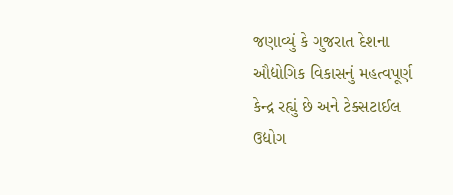જણાવ્યું કે ગુજરાત દેશના ઔદ્યોગિક વિકાસનું મહત્વપૂર્ણ કેન્દ્ર રહ્યું છે અને ટેક્સટાઈલ ઉદ્યોગ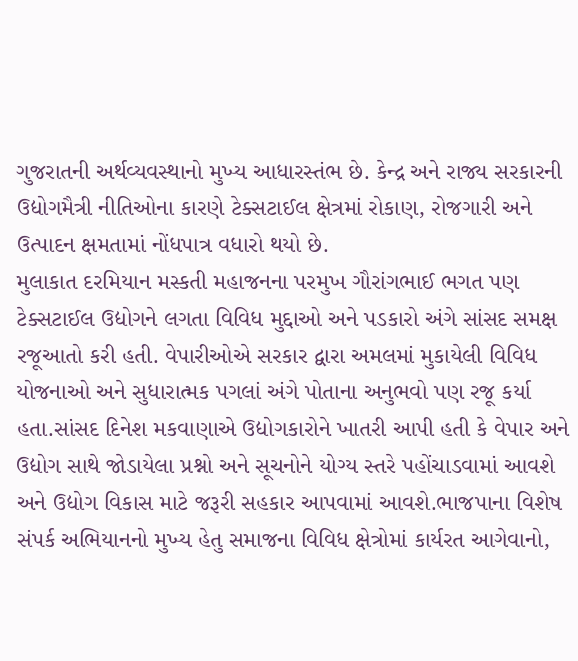ગુજરાતની અર્થવ્યવસ્થાનો મુખ્ય આધારસ્તંભ છે. કેન્દ્ર અને રાજ્ય સરકારની ઉદ્યોગમૈત્રી નીતિઓના કારણે ટેક્સટાઈલ ક્ષેત્રમાં રોકાણ, રોજગારી અને ઉત્પાદન ક્ષમતામાં નોંધપાત્ર વધારો થયો છે.
મુલાકાત દરમિયાન મસ્કતી મહાજનના પરમુખ ગૌરાંગભાઈ ભગત પણ ટેક્સટાઈલ ઉદ્યોગને લગતા વિવિધ મુદ્દાઓ અને પડકારો અંગે સાંસદ સમક્ષ રજૂઆતો કરી હતી. વેપારીઓએ સરકાર દ્વારા અમલમાં મુકાયેલી વિવિધ યોજનાઓ અને સુધારાત્મક પગલાં અંગે પોતાના અનુભવો પણ રજૂ કર્યા હતા.સાંસદ દિનેશ મકવાણાએ ઉદ્યોગકારોને ખાતરી આપી હતી કે વેપાર અને ઉદ્યોગ સાથે જોડાયેલા પ્રશ્નો અને સૂચનોને યોગ્ય સ્તરે પહોંચાડવામાં આવશે અને ઉદ્યોગ વિકાસ માટે જરૂરી સહકાર આપવામાં આવશે.ભાજપાના વિશેષ સંપર્ક અભિયાનનો મુખ્ય હેતુ સમાજના વિવિધ ક્ષેત્રોમાં કાર્યરત આગેવાનો,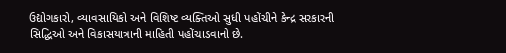ઉદ્યોગકારો, વ્યાવસાયિકો અને વિશિષ્ટ વ્યક્તિઓ સુધી પહોંચીને કેન્દ્ર સરકારની સિદ્ધિઓ અને વિકાસયાત્રાની માહિતી પહોંચાડવાનો છે.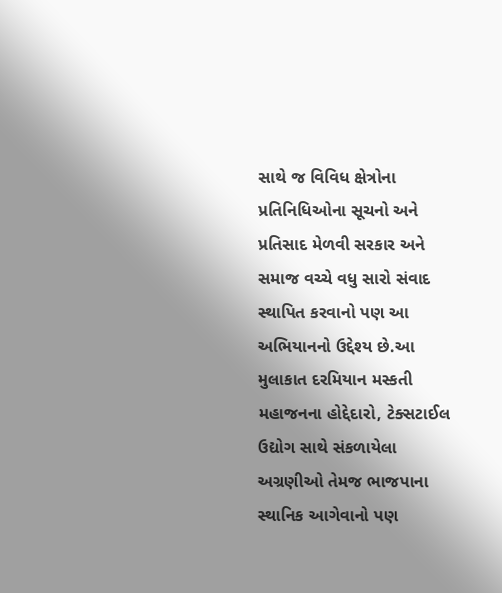સાથે જ વિવિધ ક્ષેત્રોના પ્રતિનિધિઓના સૂચનો અને પ્રતિસાદ મેળવી સરકાર અને સમાજ વચ્ચે વધુ સારો સંવાદ સ્થાપિત કરવાનો પણ આ અભિયાનનો ઉદ્દેશ્ય છે.આ મુલાકાત દરમિયાન મસ્કતી મહાજનના હોદ્દેદારો, ટેક્સટાઈલ ઉદ્યોગ સાથે સંકળાયેલા અગ્રણીઓ તેમજ ભાજપાના સ્થાનિક આગેવાનો પણ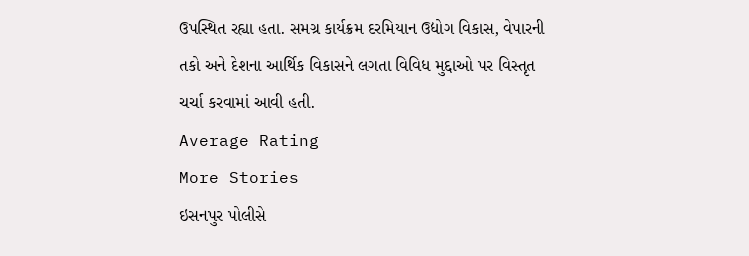ઉપસ્થિત રહ્યા હતા. સમગ્ર કાર્યક્રમ દરમિયાન ઉદ્યોગ વિકાસ, વેપારની તકો અને દેશના આર્થિક વિકાસને લગતા વિવિધ મુદ્દાઓ પર વિસ્તૃત ચર્ચા કરવામાં આવી હતી.
Average Rating
More Stories
ઇસનપુર પોલીસે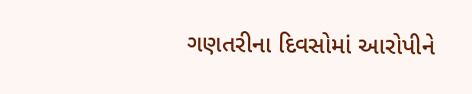ગણતરીના દિવસોમાં આરોપીને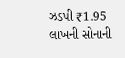ઝડપી ₹1.95 લાખની સોનાની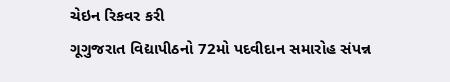ચેઇન રિકવર કરી
ગૂગુજરાત વિદ્યાપીઠનો 72મો પદવીદાન સમારોહ સંપન્ન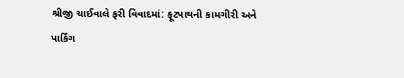શ્રીજી ચાઈવાલે ફરી વિવાદમાં: ફૂટપાથની કામગીરી અને પાર્કિંગ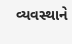વ્યવસ્થાને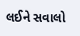લઈને સવાલો